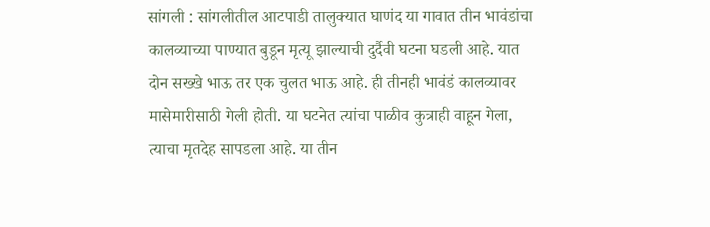सांगली : सांगलीतील आटपाडी तालुक्यात घाणंद या गावात तीन भावंडांचा कालव्याच्या पाण्यात बुडून मृत्यू झाल्याची दुर्दैवी घटना घडली आहे. यात दोन सख्खे भाऊ तर एक चुलत भाऊ आहे. ही तीनही भावंडं कालव्यावर मासेमारीसाठी गेली होती. या घटनेत त्यांचा पाळीव कुत्राही वाहून गेला, त्याचा मृतदेह सापडला आहे. या तीन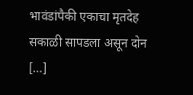भावंडांपैकी एकाचा मृतदेह सकाळी सापडला असून दोन […]